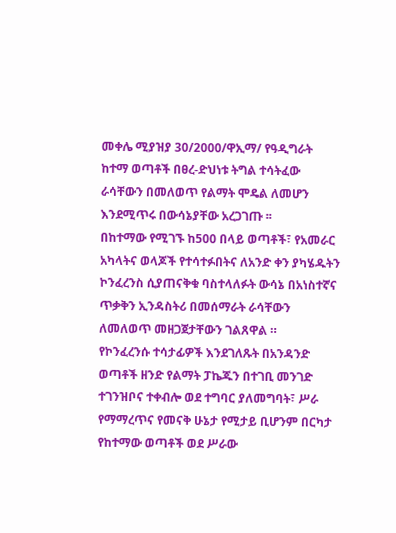መቀሌ ሚያዝያ 30/2000/ዋኢማ/ የዓዲግራት ከተማ ወጣቶች በፀረ-ድህነቱ ትግል ተሳትፈው ራሳቸውን በመለወጥ የልማት ሞዴል ለመሆን እንደሚጥሩ በውሳኔያቸው አረጋገጡ ፡፡
በከተማው የሚገኙ ከ500 በላይ ወጣቶች፣ የአመራር አካላትና ወላጆች የተሳተፉበትና ለአንድ ቀን ያካሄዱትን ኮንፈረንስ ሲያጠናቅቁ ባስተላለፉት ውሳኔ በአነስተኛና ጥቃቅን ኢንዳስትሪ በመሰማራት ራሳቸውን ለመለወጥ መዘጋጀታቸውን ገልጸዋል ።
የኮንፈረንሱ ተሳታፊዎች እንደገለጹት በአንዳንድ ወጣቶች ዘንድ የልማት ፓኬጁን በተገቢ መንገድ ተገንዝቦና ተቀብሎ ወደ ተግባር ያለመግባት፣ ሥራ የማማረጥና የመናቅ ሁኔታ የሚታይ ቢሆንም በርካታ የከተማው ወጣቶች ወደ ሥራው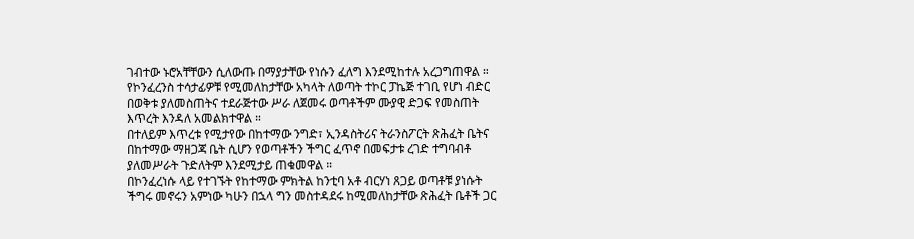ገብተው ኑሮአቸቸውን ሲለውጡ በማያታቸው የነሱን ፈለግ እንደሚከተሉ አረጋግጠዋል ።
የኮንፈረንስ ተሳታፊዎቹ የሚመለከታቸው አካላት ለወጣት ተኮር ፓኬጅ ተገቢ የሆነ ብድር በወቅቱ ያለመስጠትና ተደራጅተው ሥራ ለጀመሩ ወጣቶችም ሙያዊ ድጋፍ የመስጠት እጥረት እንዳለ አመልክተዋል ።
በተለይም እጥረቱ የሚታየው በከተማው ንግድ፣ ኢንዳስትሪና ትራንስፖርት ጽሕፈት ቤትና በከተማው ማዘጋጃ ቤት ሲሆን የወጣቶችን ችግር ፈጥኖ በመፍታቱ ረገድ ተግባብቶ ያለመሥራት ጉድለትም እንደሚታይ ጠቁመዋል ።
በኮንፈረነሱ ላይ የተገኙት የከተማው ምክትል ከንቲባ አቶ ብርሃነ ጸጋይ ወጣቶቹ ያነሱት ችግሩ መኖሩን አምነው ካሁን በኋላ ግን መስተዳደሩ ከሚመለከታቸው ጽሕፈት ቤቶች ጋር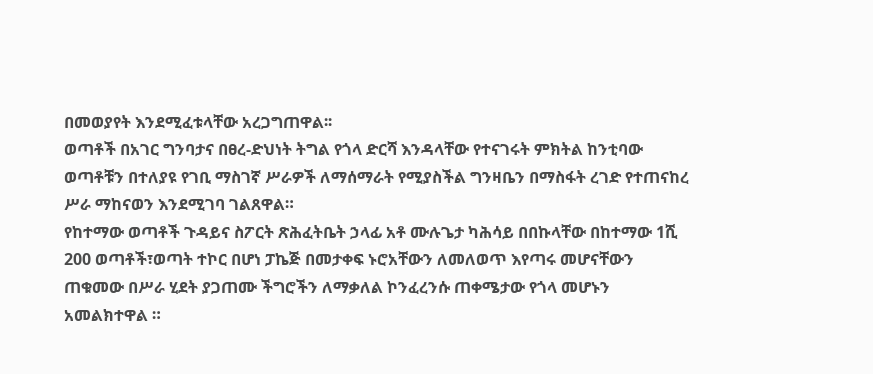በመወያየት እንደሚፈቱላቸው አረጋግጠዋል፡፡
ወጣቶች በአገር ግንባታና በፀረ-ድህነት ትግል የጎላ ድርሻ እንዳላቸው የተናገሩት ምክትል ከንቲባው ወጣቶቹን በተለያዩ የገቢ ማስገኛ ሥራዎች ለማሰማራት የሚያስችል ግንዛቤን በማስፋት ረገድ የተጠናከረ ሥራ ማከናወን እንደሚገባ ገልጸዋል።
የከተማው ወጣቶች ጉዳይና ስፖርት ጽሕፈትቤት ኃላፊ አቶ ሙሉጌታ ካሕሳይ በበኩላቸው በከተማው 1ሺ 200 ወጣቶች፣ወጣት ተኮር በሆነ ፓኬጅ በመታቀፍ ኑሮአቸውን ለመለወጥ እየጣሩ መሆናቸውን ጠቁመው በሥራ ሂደት ያጋጠሙ ችግሮችን ለማቃለል ኮንፈረንሱ ጠቀሜታው የጎላ መሆኑን አመልክተዋል ።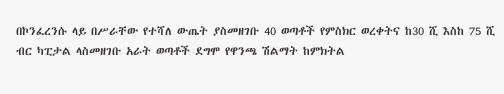በኮንፈረንሱ ላይ በሥራቸው የተሻለ ውጤት ያስመዘገቡ 40 ወጣቶች የምስክር ወረቀትና ከ30 ሺ እስከ 75 ሺ ብር ካፒታል ላስመዘገቡ አራት ወጣቶች ደግሞ የዋንጫ ሽልማት ከምክትል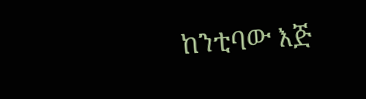ከንቲባው እጅ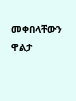መቀበላቸውን ዋልታ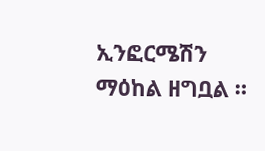ኢንፎርሜሽን ማዕከል ዘግቧል ።